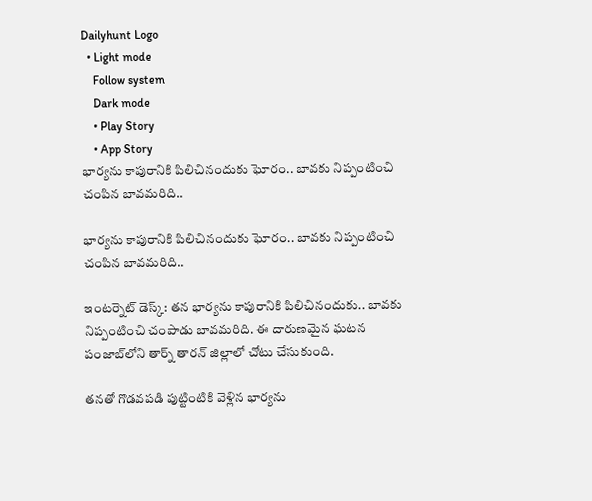Dailyhunt Logo
  • Light mode
    Follow system
    Dark mode
    • Play Story
    • App Story
భార్యను కాపురానికి పిలిచినందుకు ఘోరం.. బావకు నిప్పంటించి చంపిన బావమరిది..

భార్యను కాపురానికి పిలిచినందుకు ఘోరం.. బావకు నిప్పంటించి చంపిన బావమరిది..

ఇంటర్నెట్ డెస్క్: తన భార్యను కాపురానికి పిలిచినందుకు.. బావకు నిప్పంటించి చంపాడు బావమరిది. ఈ దారుణమైన ఘటన పంజాబ్‌లోని తార్న్ తారన్ జిల్లాలో చోటు చేసుకుంది.

తనతో గొడవపడి పుట్టింటికి వెళ్లిన భార్యను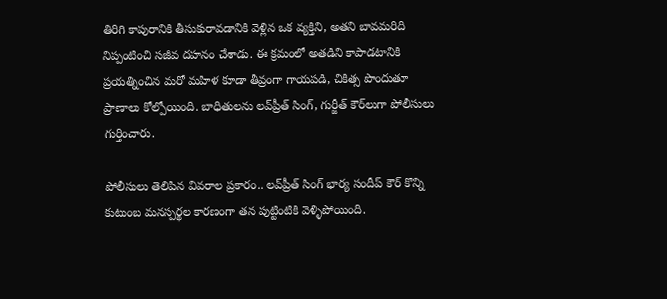తిరిగి కాపురానికి తీసుకురావడానికి వెళ్లిన ఒక వ్యక్తిని, అతని బావమరిది నిప్పంటించి సజీవ దహనం చేశాడు. ఈ క్రమంలో అతడిని కాపాడటానికి ప్రయత్నించిన మరో మహిళ కూడా తీవ్రంగా గాయపడి, చికిత్స పొందుతూ ప్రాణాలు కోల్పోయింది. బాధితులను లవ్‌ప్రీత్ సింగ్, గుర్జీత్ కౌర్‌లుగా పోలీసులు గుర్తించారు.

పోలీసులు తెలిపిన వివరాల ప్రకారం.. లవ్‌ప్రీత్ సింగ్ భార్య సందీప్ కౌర్ కొన్ని కుటుంబ మనస్పర్థల కారణంగా తన పుట్టింటికి వెళ్ళిపోయింది.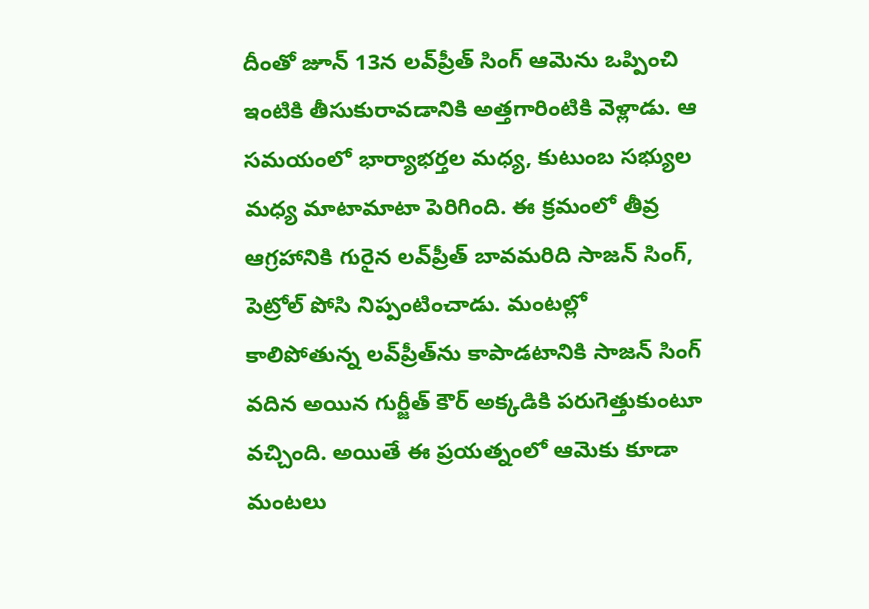దీంతో జూన్ 13న లవ్‌ప్రీత్ సింగ్ ఆమెను ఒప్పించి ఇంటికి తీసుకురావడానికి అత్తగారింటికి వెళ్లాడు. ఆ సమయంలో భార్యాభర్తల మధ్య, కుటుంబ సభ్యుల మధ్య మాటామాటా పెరిగింది. ఈ క్రమంలో తీవ్ర ఆగ్రహానికి గురైన లవ్‌ప్రీత్ బావమరిది సాజన్ సింగ్, పెట్రోల్ పోసి నిప్పంటించాడు. మంటల్లో కాలిపోతున్న లవ్‌ప్రీత్‌ను కాపాడటానికి సాజన్ సింగ్ వదిన అయిన గుర్జీత్ కౌర్ అక్కడికి పరుగెత్తుకుంటూ వచ్చింది. అయితే ఈ ప్రయత్నంలో ఆమెకు కూడా మంటలు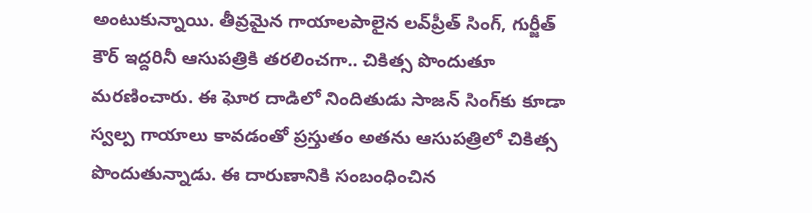అంటుకున్నాయి. తీవ్రమైన గాయాలపాలైన లవ్‌ప్రీత్ సింగ్, గుర్జీత్ కౌర్ ఇద్దరినీ ఆసుపత్రికి తరలించగా.. చికిత్స పొందుతూ మరణించారు. ఈ ఘోర దాడిలో నిందితుడు సాజన్ సింగ్‌కు కూడా స్వల్ప గాయాలు కావడంతో ప్రస్తుతం అతను ఆసుపత్రిలో చికిత్స పొందుతున్నాడు. ఈ దారుణానికి సంబంధించిన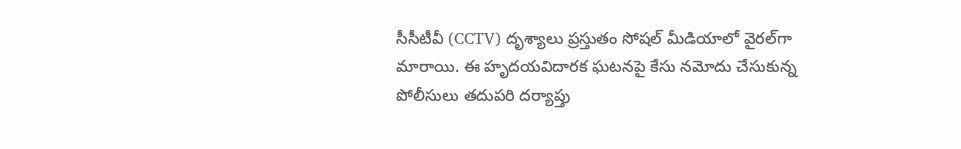సీసీటీవీ (CCTV) దృశ్యాలు ప్రస్తుతం సోషల్ మీడియాలో వైరల్‌గా మారాయి. ఈ హృదయవిదారక ఘటనపై కేసు నమోదు చేసుకున్న పోలీసులు తదుపరి దర్యాప్తు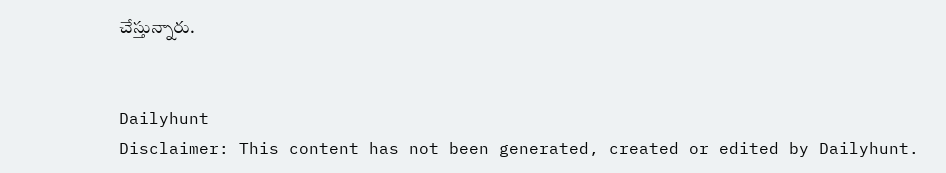చేస్తున్నారు.


Dailyhunt
Disclaimer: This content has not been generated, created or edited by Dailyhunt.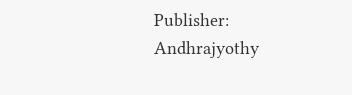Publisher: Andhrajyothy